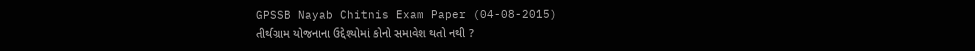GPSSB Nayab Chitnis Exam Paper (04-08-2015)
તીર્થગ્રામ યોજનાના ઉદ્દેશ્યોમાં કોનો સમાવેશ થતો નથી ?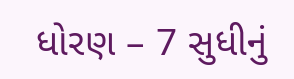ધોરણ – 7 સુધીનું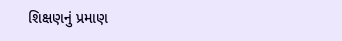શિક્ષણનું પ્રમાણ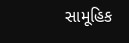સામૂહિક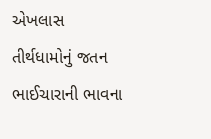એખલાસ
તીર્થધામોનું જતન
ભાઈચારાની ભાવના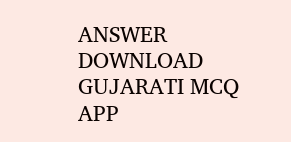ANSWER DOWNLOAD GUJARATI MCQ APP